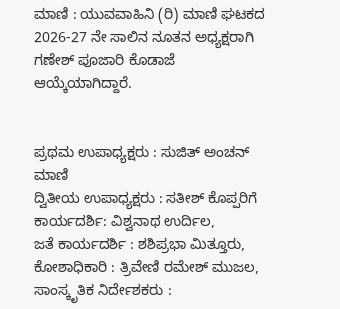ಮಾಣಿ : ಯುವವಾಹಿನಿ (ರಿ) ಮಾಣಿ ಘಟಕದ 2026-27 ನೇ ಸಾಲಿನ ನೂತನ ಅಧ್ಯಕ್ಷರಾಗಿ ಗಣೇಶ್ ಪೂಜಾರಿ ಕೊಡಾಜೆ ಆಯ್ಕೆಯಾಗಿದ್ದಾರೆ.


ಪ್ರಥಮ ಉಪಾಧ್ಯಕ್ಷರು : ಸುಜಿತ್ ಅಂಚನ್ ಮಾಣಿ
ದ್ವಿತೀಯ ಉಪಾಧ್ಯಕ್ಷರು : ಸತೀಶ್ ಕೊಪ್ಪರಿಗೆ
ಕಾರ್ಯದರ್ಶಿ: ವಿಶ್ವನಾಥ ಉರ್ದಿಲ,
ಜತೆ ಕಾರ್ಯದರ್ಶಿ : ಶಶಿಪ್ರಭಾ ಮಿತ್ತೂರು,
ಕೋಶಾಧಿಕಾರಿ : ತ್ರಿವೇಣಿ ರಮೇಶ್ ಮುಜಲ,
ಸಾಂಸ್ಕೃತಿಕ ನಿರ್ದೇಶಕರು :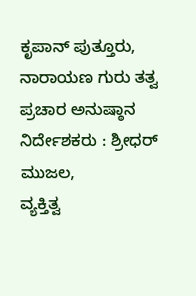ಕೃಪಾನ್ ಪುತ್ತೂರು,
ನಾರಾಯಣ ಗುರು ತತ್ವ ಪ್ರಚಾರ ಅನುಷ್ಠಾನ ನಿರ್ದೇಶಕರು : ಶ್ರೀಧರ್ ಮುಜಲ,
ವ್ಯಕ್ತಿತ್ವ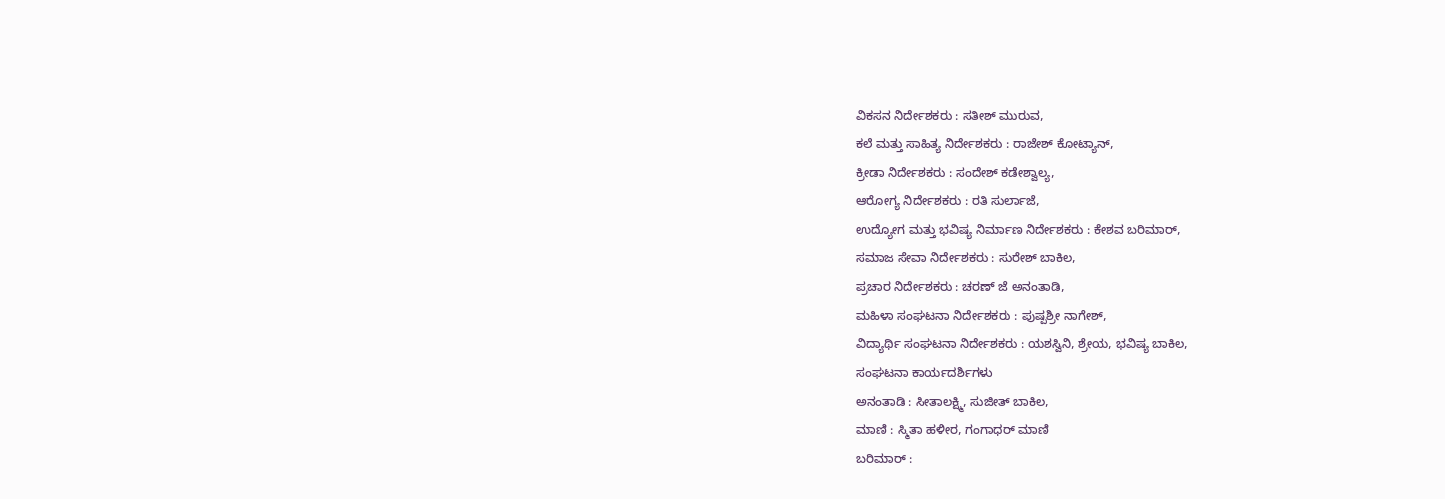ವಿಕಸನ ನಿರ್ದೇಶಕರು : ಸತೀಶ್ ಮುರುವ,
ಕಲೆ ಮತ್ತು ಸಾಹಿತ್ಯ ನಿರ್ದೇಶಕರು : ರಾಜೇಶ್ ಕೋಟ್ಯಾನ್,
ಕ್ರೀಡಾ ನಿರ್ದೇಶಕರು : ಸಂದೇಶ್ ಕಡೇಶ್ವಾಲ್ಯ,
ಆರೋಗ್ಯ ನಿರ್ದೇಶಕರು : ರತಿ ಸುರ್ಲಾಜೆ,
ಉದ್ಯೋಗ ಮತ್ತು ಭವಿಷ್ಯ ನಿರ್ಮಾಣ ನಿರ್ದೇಶಕರು : ಕೇಶವ ಬರಿಮಾರ್,
ಸಮಾಜ ಸೇವಾ ನಿರ್ದೇಶಕರು : ಸುರೇಶ್ ಬಾಕಿಲ,
ಪ್ರಚಾರ ನಿರ್ದೇಶಕರು : ಚರಣ್ ಜೆ ಅನಂತಾಡಿ,
ಮಹಿಳಾ ಸಂಘಟನಾ ನಿರ್ದೇಶಕರು : ಪುಷ್ಪಶ್ರೀ ನಾಗೇಶ್,
ವಿದ್ಯಾರ್ಥಿ ಸಂಘಟನಾ ನಿರ್ದೇಶಕರು : ಯಶಸ್ವಿನಿ, ಶ್ರೇಯ, ಭವಿಷ್ಯ ಬಾಕಿಲ,
ಸಂಘಟನಾ ಕಾರ್ಯದರ್ಶಿಗಳು
ಅನಂತಾಡಿ : ಸೀತಾಲಕ್ಷ್ಮಿ, ಸುಜೀತ್ ಬಾಕಿಲ,
ಮಾಣಿ : ಸ್ಮಿತಾ ಹಳೀರ, ಗಂಗಾಧರ್ ಮಾಣಿ
ಬರಿಮಾರ್ :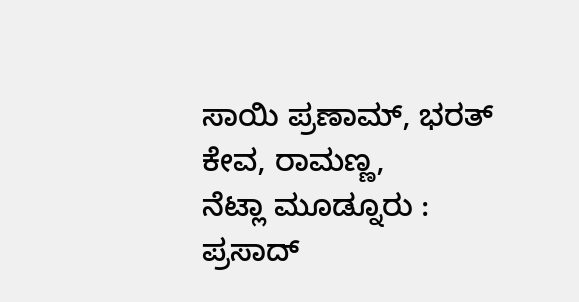ಸಾಯಿ ಪ್ರಣಾಮ್, ಭರತ್ ಕೇವ, ರಾಮಣ್ಣ,
ನೆಟ್ಲಾ ಮೂಡ್ನೂರು : ಪ್ರಸಾದ್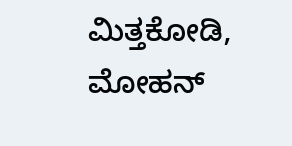ಮಿತ್ತಕೋಡಿ, ಮೋಹನ್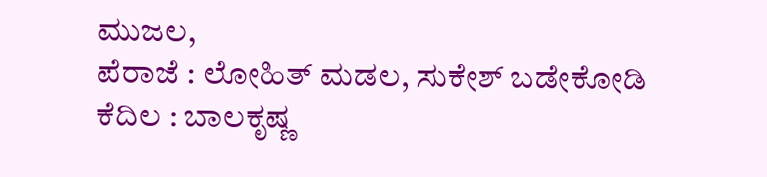ಮುಜಲ,
ಪೆರಾಜೆ : ಲೋಹಿತ್ ಮಡಲ, ಸುಕೇಶ್ ಬಡೇಕೋಡಿ
ಕೆದಿಲ : ಬಾಲಕೃಷ್ಣ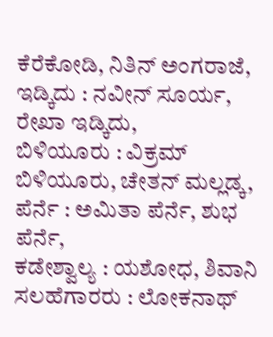ಕೆರೆಕೋಡಿ, ನಿತಿನ್ ಅಂಗರಾಜೆ,
ಇಡ್ಕಿದು : ನವೀನ್ ಸೂರ್ಯ, ರೇಖಾ ಇಡ್ಕಿದು,
ಬಿಳಿಯೂರು : ವಿಕ್ರಮ್ ಬಿಳಿಯೂರು, ಚೇತನ್ ಮಲ್ಲಡ್ಕ,
ಪೆರ್ನೆ : ಅಮಿತಾ ಪೆರ್ನೆ, ಶುಭ ಪೆರ್ನೆ,
ಕಡೇಶ್ವಾಲ್ಯ : ಯಶೋಧ, ಶಿವಾನಿ
ಸಲಹೆಗಾರರು : ಲೋಕನಾಥ್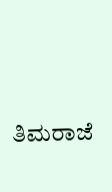ತಿಮರಾಜೆ